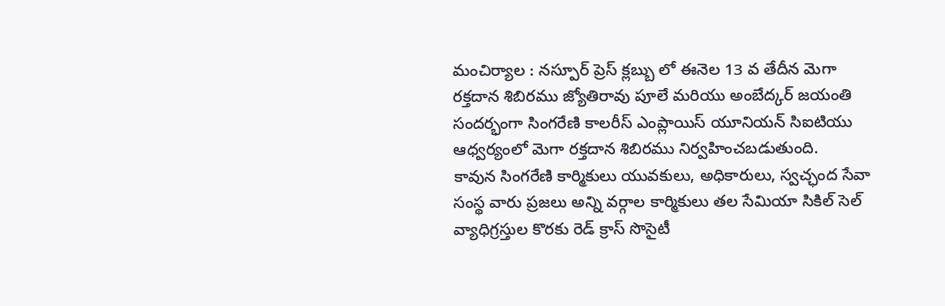మంచిర్యాల : నస్పూర్ ప్రెస్ క్లబ్బు లో ఈనెల 13 వ తేదీన మెగా రక్తదాన శిబిరము జ్యోతిరావు పూలే మరియు అంబేద్కర్ జయంతి సందర్భంగా సింగరేణి కాలరీస్ ఎంప్లాయిస్ యూనియన్ సిఐటియు ఆధ్వర్యంలో మెగా రక్తదాన శిబిరము నిర్వహించబడుతుంది.
కావున సింగరేణి కార్మికులు యువకులు, అధికారులు, స్వచ్ఛంద సేవా సంస్థ వారు ప్రజలు అన్ని వర్గాల కార్మికులు తల సేమియా సికిల్ సెల్ వ్యాధిగ్రస్తుల కొరకు రెడ్ క్రాస్ సొసైటీ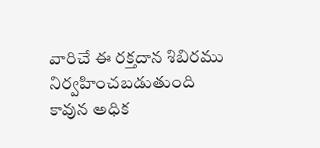వారిచే ఈ రక్తదాన శిబిరము నిర్వహించబడుతుంది కావున అధిక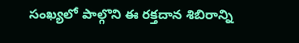సంఖ్యలో పాల్గొని ఈ రక్తదాన శిబిరాన్ని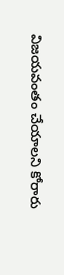విజయవంతం చేయాలని కోరారు